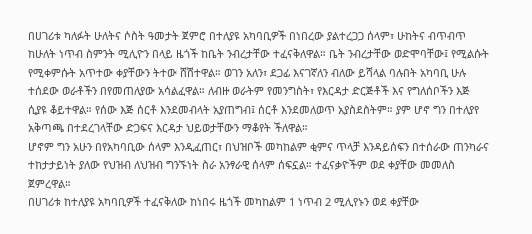በሀገሪቱ ካለፉት ሁለትና ሶስት ዓመታት ጀምሮ በተለያዩ አካባቢዎች በነበረው ያልተረጋጋ ሰላም፣ ሁከትና ብጥብጥ ከሁለት ነጥብ ስምንት ሚሊዮን በላይ ዜጎች ከቤት ንብረታቸው ተፈናቅለዋል። ቤት ንብረታቸው ወድሞባቸው፤ የሚልሱት የሚቀምሱት አጥተው ቀያቸውን ትተው ሸሽተዋል። ወገን አለን፣ ደጋፊ እናገኛለን ብለው ይሻላል ባሉበት አካባቢ ሁሉ ተሰደው ወራቶችን በየመጠለያው አሳልፈዋል። ለብዙ ወራትም የመንግስት፣ የእርዳታ ድርጅቶች እና የግለሰቦችን እጅ ሲያዩ ቆይተዋል። የሰው እጅ ሰርቶ እንደመብላት አያጠግብ፤ ሰርቶ እንደመለወጥ አያስደስትም። ያም ሆኖ ግን በተለያየ አቅጣጫ በተደረገላቸው ድጋፍና እርዳታ ህይወታቸውን ማቆየት ችለዋል።
ሆኖም ግን አሁን በየአካባቢው ሰላም እንዲፈጠር፣ በህዝቦች መካከልም ቂምና ጥላቻ እንዳይሰፍን በተሰራው ጠንካራና ተከታታይነት ያለው የህዝብ ለህዝብ ግንኙነት ስራ አንፃራዊ ሰላም ሰፍኗል። ተፈናቃዮችም ወደ ቀያቸው መመለስ ጀምረዋል።
በሀገሪቱ ከተለያዩ አካባቢዎች ተፈናቅለው ከነበሩ ዜጎች መካከልም 1 ነጥብ 2 ሚሊየኑን ወደ ቀያቸው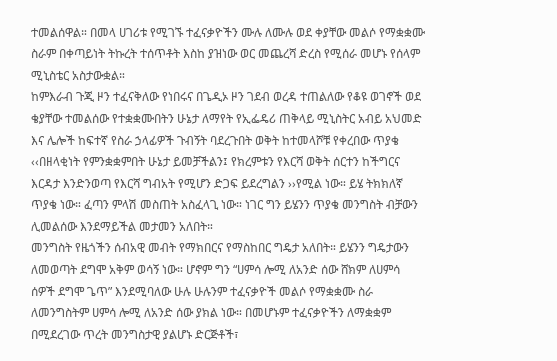ተመልሰዋል። በመላ ሀገሪቱ የሚገኙ ተፈናቃዮችን ሙሉ ለሙሉ ወደ ቀያቸው መልሶ የማቋቋሙ ስራም በቀጣይነት ትኩረት ተሰጥቶት እስከ ያዝነው ወር መጨረሻ ድረስ የሚሰራ መሆኑ የሰላም ሚኒስቴር አስታውቋል።
ከምእራብ ጉጂ ዞን ተፈናቅለው የነበሩና በጌዲኦ ዞን ገደብ ወረዳ ተጠልለው የቆዩ ወገኖች ወደ ቄያቸው ተመልሰው የተቋቋሙበትን ሁኔታ ለማየት የኢፌዴሪ ጠቅላይ ሚኒስትር አብይ አህመድ እና ሌሎች ከፍተኛ የስራ ኃላፊዎች ጉብኝት ባደረጉበት ወቅት ከተመላሾቹ የቀረበው ጥያቄ ‹‹በዘላቂነት የምንቋቋምበት ሁኔታ ይመቻችልን፤ የክረምቱን የእርሻ ወቅት ሰርተን ከችግርና እርዳታ እንድንወጣ የእርሻ ግብአት የሚሆን ድጋፍ ይደረግልን ››የሚል ነው። ይሄ ትክክለኛ ጥያቄ ነው። ፈጣን ምላሽ መስጠት አስፈላጊ ነው። ነገር ግን ይሄንን ጥያቄ መንግስት ብቻውን ሊመልሰው እንደማይችል መታመን አለበት።
መንግስት የዜጎችን ሰብአዊ መብት የማክበርና የማስከበር ግዴታ አለበት። ይሄንን ግዴታውን ለመወጣት ደግሞ አቅም ወሳኝ ነው። ሆኖም ግን “ሀምሳ ሎሚ ለአንድ ሰው ሸክም ለሀምሳ ሰዎች ደግሞ ጌጥ” እንደሚባለው ሁሉ ሁሉንም ተፈናቃዮች መልሶ የማቋቋሙ ስራ ለመንግስትም ሀምሳ ሎሚ ለአንድ ሰው ያክል ነው። በመሆኑም ተፈናቃዮችን ለማቋቋም በሚደረገው ጥረት መንግስታዊ ያልሆኑ ድርጅቶች፣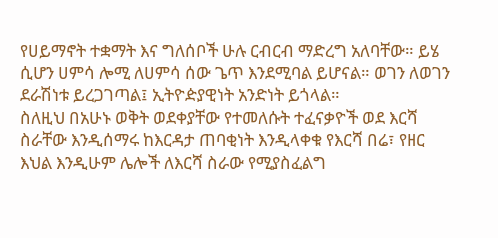የሀይማኖት ተቋማት እና ግለሰቦች ሁሉ ርብርብ ማድረግ አለባቸው። ይሄ ሲሆን ሀምሳ ሎሚ ለሀምሳ ሰው ጌጥ እንደሚባል ይሆናል። ወገን ለወገን ደራሽነቱ ይረጋገጣል፤ ኢትዮዽያዊነት አንድነት ይጎላል።
ስለዚህ በአሁኑ ወቅት ወደቀያቸው የተመለሱት ተፈናቃዮች ወደ እርሻ ስራቸው እንዲሰማሩ ከእርዳታ ጠባቂነት እንዲላቀቁ የእርሻ በሬ፣ የዘር እህል እንዲሁም ሌሎች ለእርሻ ስራው የሚያስፈልግ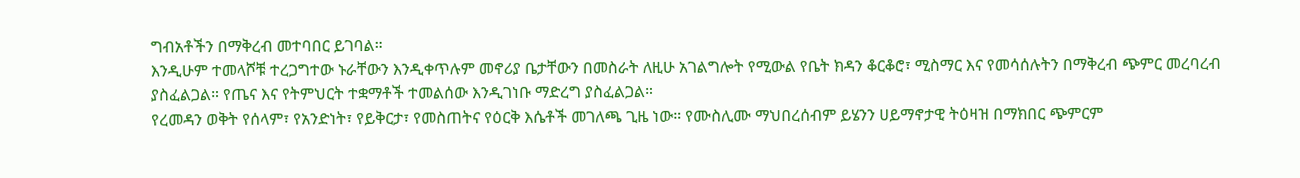ግብአቶችን በማቅረብ መተባበር ይገባል።
እንዲሁም ተመላሾቹ ተረጋግተው ኑራቸውን እንዲቀጥሉም መኖሪያ ቤታቸውን በመስራት ለዚሁ አገልግሎት የሚውል የቤት ክዳን ቆርቆሮ፣ ሚስማር እና የመሳሰሉትን በማቅረብ ጭምር መረባረብ ያስፈልጋል። የጤና እና የትምህርት ተቋማቶች ተመልሰው እንዲገነቡ ማድረግ ያስፈልጋል።
የረመዳን ወቅት የሰላም፣ የአንድነት፣ የይቅርታ፣ የመስጠትና የዕርቅ እሴቶች መገለጫ ጊዜ ነው። የሙስሊሙ ማህበረሰብም ይሄንን ሀይማኖታዊ ትዕዛዝ በማክበር ጭምርም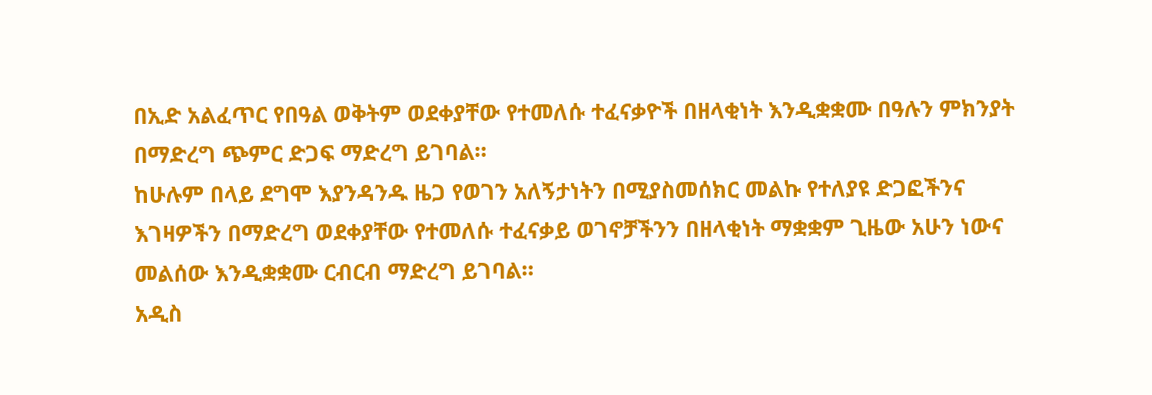በኢድ አልፈጥር የበዓል ወቅትም ወደቀያቸው የተመለሱ ተፈናቃዮች በዘላቂነት እንዲቋቋሙ በዓሉን ምክንያት በማድረግ ጭምር ድጋፍ ማድረግ ይገባል።
ከሁሉም በላይ ደግሞ እያንዳንዱ ዜጋ የወገን አለኝታነትን በሚያስመሰክር መልኩ የተለያዩ ድጋፎችንና እገዛዎችን በማድረግ ወደቀያቸው የተመለሱ ተፈናቃይ ወገኖቻችንን በዘላቂነት ማቋቋም ጊዜው አሁን ነውና መልሰው እንዲቋቋሙ ርብርብ ማድረግ ይገባል።
አዲስ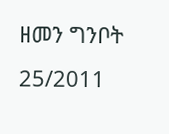ዘመን ግንቦት 25/2011